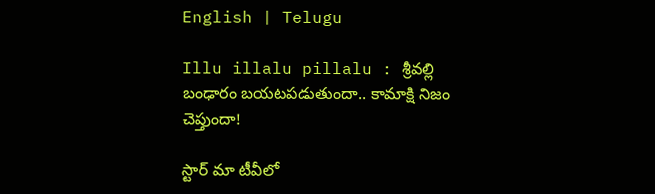English | Telugu

Illu illalu pillalu : శ్రీవల్లి బంఢారం బయటపడుతుందా.. కామాక్షి నిజం చెప్తుందా!

స్టార్ మా టీవీలో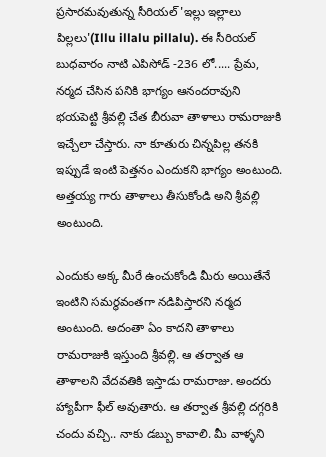ప్రసారమవుతున్న సీరియల్ 'ఇల్లు ఇల్లాలు పిల్లలు'(Illu illalu pillalu). ఈ సీరియల్ బుధవారం నాటి ఎపిసోడ్ -236 లో..... ప్రేమ, నర్మద చేసిన పనికి భాగ్యం ఆనందరావుని భయపెట్టి శ్రీవల్లి చేత బీరువా తాళాలు రామరాజుకి ఇచ్చేలా చేస్తారు. నా కూతురు చిన్నపిల్ల తనకి ఇప్పుడే ఇంటి పెత్తనం ఎందుకని భాగ్యం అంటుంది. అత్తయ్య గారు తాళాలు తీసుకోండి అని శ్రీవల్లి అంటుంది.

ఎందుకు అక్క మీరే ఉంచుకోండి మీరు అయితేనే ఇంటిని సమర్థవంతగా నడిపిస్తారని నర్మద అంటుంది. అదంతా ఏం కాదని తాళాలు రామరాజుకి ఇస్తుంది శ్రీవల్లి. ఆ తర్వాత ఆ తాళాలని వేదవతికి ఇస్తాడు రామరాజు. అందరు హ్యాపీగా ఫీల్ అవుతారు. ఆ తర్వాత శ్రీవల్లి దగ్గరికి చందు వచ్చి.. నాకు డబ్బు కావాలి. మీ వాళ్ళని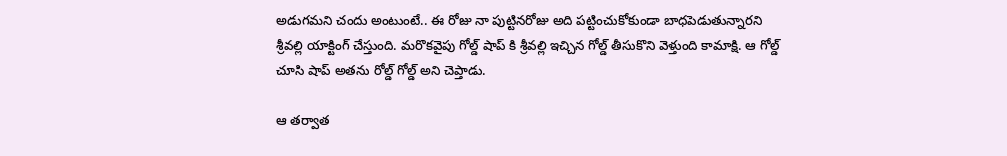అడుగమని చందు అంటుంటే.. ఈ రోజు నా పుట్టినరోజు అది పట్టించుకోకుండా బాధపెడుతున్నారని శ్రీవల్లి యాక్టింగ్ చేస్తుంది. మరొకవైపు గోల్డ్ షాప్ కి శ్రీవల్లి ఇచ్చిన గోల్డ్ తీసుకొని వెళ్తుంది కామాక్షి. ఆ గోల్డ్ చూసి షాప్ అతను రోల్డ్ గోల్డ్ అని చెప్తాడు.

ఆ తర్వాత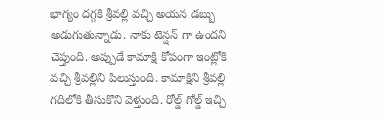భాగ్యం దగ్గకి శ్రీవల్లి వచ్చి అయన డబ్బు అడుగుతున్నాడు. నాకు టెన్షన్ గా ఉందని చెప్తుంది. అప్పుడే కామాక్షి కోపంగా ఇంట్లోకి వచ్చి శ్రీవల్లిని పిలుస్తుంది. కామాక్షిని శ్రీవల్లి గదిలోకి తీసుకొని వెళ్తుంది. రోల్డ్ గోల్డ్ ఇచ్చి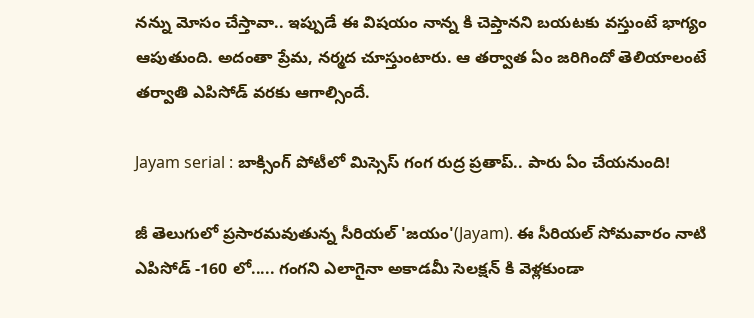నన్ను మోసం చేస్తావా.. ఇప్పుడే ఈ విషయం నాన్న కి చెప్తానని బయటకు వస్తుంటే భాగ్యం ఆపుతుంది. అదంతా ప్రేమ, నర్మద చూస్తుంటారు. ఆ తర్వాత ఏం జరిగిందో తెలియాలంటే తర్వాతి ఎపిసోడ్ వరకు ఆగాల్సిందే.

Jayam serial : బాక్సింగ్ పోటీలో మిస్సెస్ గంగ రుద్ర ప్రతాప్.. పారు ఏం చేయనుంది!

జీ తెలుగులో ప్రసారమవుతున్న సీరియల్ 'జయం'(Jayam). ఈ సీరియల్ సోమవారం నాటి ఎపిసోడ్ -160 లో..... గంగని ఎలాగైనా అకాడమీ సెలక్షన్ కి వెళ్లకుండా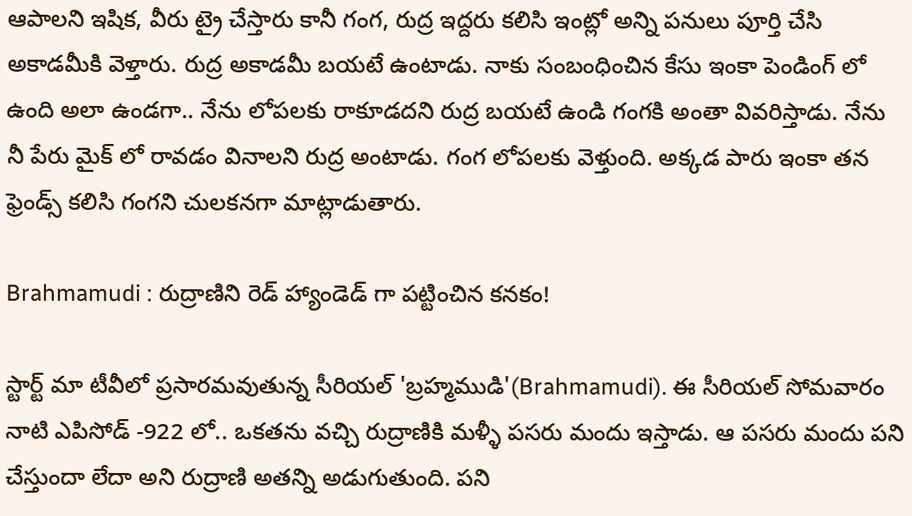ఆపాలని ఇషిక, వీరు ట్రై చేస్తారు కానీ గంగ, రుద్ర ఇద్దరు కలిసి ఇంట్లో అన్ని పనులు పూర్తి చేసి అకాడమీకి వెళ్తారు. రుద్ర అకాడమీ బయటే ఉంటాడు. నాకు సంబంధించిన కేసు ఇంకా పెండింగ్ లో ఉంది అలా ఉండగా.. నేను లోపలకు రాకూడదని రుద్ర బయటే ఉండి గంగకి అంతా వివరిస్తాడు. నేను నీ పేరు మైక్ లో రావడం వినాలని రుద్ర అంటాడు. గంగ లోపలకు వెళ్తుంది. అక్కడ పారు ఇంకా తన ఫ్రెండ్స్ కలిసి గంగని చులకనగా మాట్లాడుతారు.

Brahmamudi : రుద్రాణిని రెడ్ హ్యాండెడ్ గా పట్టించిన కనకం!

స్టార్ట్ మా టీవీలో ప్రసారమవుతున్న సీరియల్ 'బ్రహ్మముడి'(Brahmamudi). ఈ సీరియల్ సోమవారం నాటి ఎపిసోడ్ -922 లో.. ఒకతను వచ్చి రుద్రాణికి మళ్ళీ పసరు మందు ఇస్తాడు. ఆ పసరు మందు పని చేస్తుందా లేదా అని రుద్రాణి అతన్ని అడుగుతుంది. పని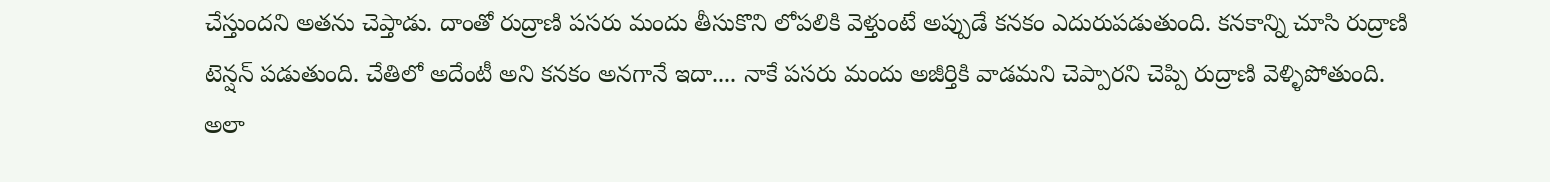చేస్తుందని అతను చెప్తాడు. దాంతో రుద్రాణి పసరు మందు తీసుకొని లోపలికి వెళ్తుంటే అప్పుడే కనకం ఎదురుపడుతుంది. కనకాన్ని చూసి రుద్రాణి టెన్షన్ పడుతుంది. చేతిలో అదేంటీ అని కనకం అనగానే ఇదా.... నాకే పసరు మందు అజీర్తికి వాడమని చెప్పారని చెప్పి రుద్రాణి వెళ్ళిపోతుంది. అలా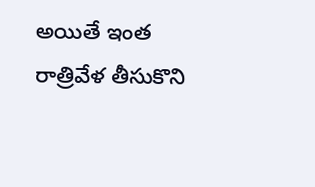అయితే ఇంత రాత్రివేళ తీసుకొని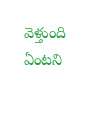వెళ్తుంది ఏంటని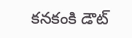కనకంకి డౌట్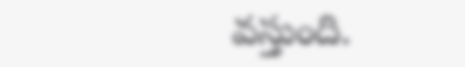వస్తుంది.